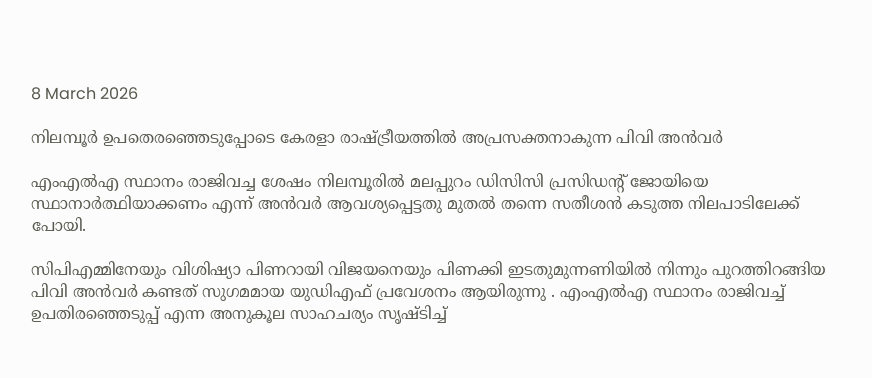8 March 2026

നിലമ്പൂർ ഉപതെരഞ്ഞെടുപ്പോടെ കേരളാ രാഷ്ട്രീയത്തിൽ അപ്രസക്തനാകുന്ന പിവി അൻവർ

എംഎല്‍എ സ്ഥാനം രാജിവച്ച ശേഷം നിലമ്പൂരില്‍ മലപ്പുറം ഡിസിസി പ്രസിഡന്റ് ജോയിയെ സ്ഥാനാര്‍ത്ഥിയാക്കണം എന്ന് അന്‍വര്‍ ആവശ്യപ്പെട്ടതു മുതല്‍ തന്നെ സതീശന്‍ കടുത്ത നിലപാടിലേക്ക് പോയി.

സിപിഎമ്മിനേയും വിശിഷ്യാ പിണറായി വിജയനെയും പിണക്കി ഇടതുമുന്നണിയിൽ നിന്നും പുറത്തിറങ്ങിയ പിവി അന്‍വര്‍ കണ്ടത് സുഗമമായ യുഡിഎഫ് പ്രവേശനം ആയിരുന്നു . എംഎല്‍എ സ്ഥാനം രാജിവച്ച് ഉപതിരഞ്ഞെടുപ്പ് എന്ന അനുകൂല സാഹചര്യം സൃഷ്ടിച്ച്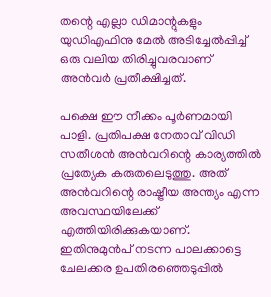തന്റെ എല്ലാ ഡിമാന്റുകളും യുഡിഎഫിനു മേല്‍ അടിച്ചേല്‍പ്പിച്ച് ഒരു വലിയ തിരിച്ചുവരവാണ് അന്‍വര്‍ പ്രതീക്ഷിച്ചത്.

പക്ഷെ ഈ നീക്കം പൂർണമായി പാളി. പ്രതിപക്ഷ നേതാവ് വിഡി സതീശന്‍ അന്‍വറിന്റെ കാര്യത്തില്‍ പ്രത്യേക കരുതലെടുത്തു. അത് അൻവറിന്റെ രാഷ്ട്രീയ അന്ത്യം എന്ന അവസ്ഥയിലേക്ക് എത്തിയിരിക്കുകയാണ്. ഇതിനുമുൻപ് നടന്ന പാലക്കാട്ടെ ചേലക്കര ഉപതിരഞ്ഞെടുപ്പില്‍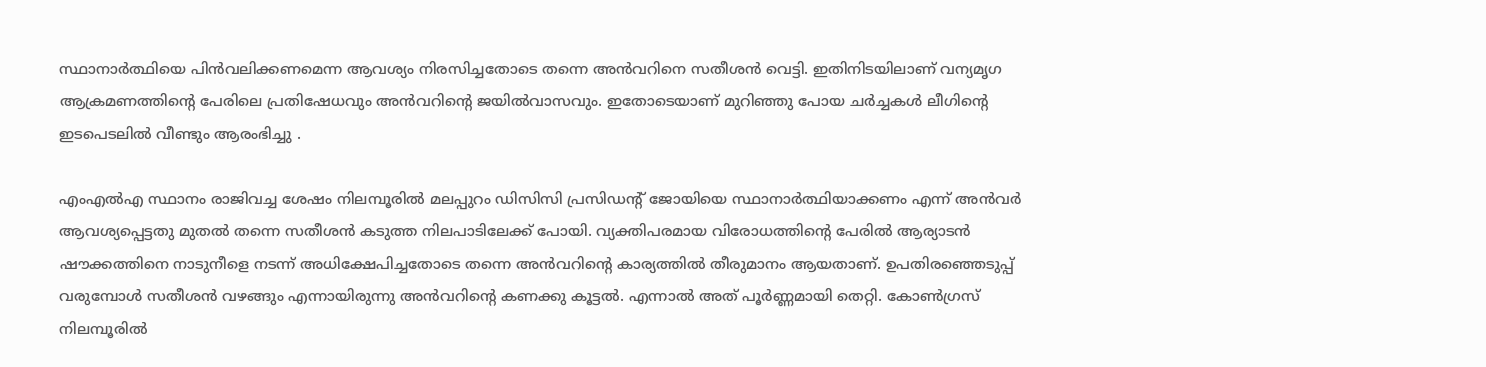സ്ഥാനാര്‍ത്ഥിയെ പിന്‍വലിക്കണമെന്ന ആവശ്യം നിരസിച്ചതോടെ തന്നെ അന്‍വറിനെ സതീശന്‍ വെട്ടി. ഇതിനിടയിലാണ് വന്യമൃഗ ആക്രമണത്തിന്റെ പേരിലെ പ്രതിഷേധവും അന്‍വറിന്റെ ജയില്‍വാസവും. ഇതോടെയാണ് മുറിഞ്ഞു പോയ ചര്‍ച്ചകള്‍ ലീഗിന്റെ ഇടപെടലില്‍ വീണ്ടും ആരംഭിച്ചു .

എംഎല്‍എ സ്ഥാനം രാജിവച്ച ശേഷം നിലമ്പൂരില്‍ മലപ്പുറം ഡിസിസി പ്രസിഡന്റ് ജോയിയെ സ്ഥാനാര്‍ത്ഥിയാക്കണം എന്ന് അന്‍വര്‍ ആവശ്യപ്പെട്ടതു മുതല്‍ തന്നെ സതീശന്‍ കടുത്ത നിലപാടിലേക്ക് പോയി. വ്യക്തിപരമായ വിരോധത്തിന്റെ പേരില്‍ ആര്യാടന്‍ ഷൗക്കത്തിനെ നാടുനീളെ നടന്ന് അധിക്ഷേപിച്ചതോടെ തന്നെ അന്‍വറിന്റെ കാര്യത്തില്‍ തീരുമാനം ആയതാണ്. ഉപതിരഞ്ഞെടുപ്പ് വരുമ്പോള്‍ സതീശന്‍ വഴങ്ങും എന്നായിരുന്നു അന്‍വറിന്റെ കണക്കു കൂട്ടല്‍. എന്നാല്‍ അത് പൂര്‍ണ്ണമായി തെറ്റി. കോൺഗ്രസ് നിലമ്പൂരിൽ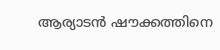ആര്യാടന്‍ ഷൗക്കത്തിനെ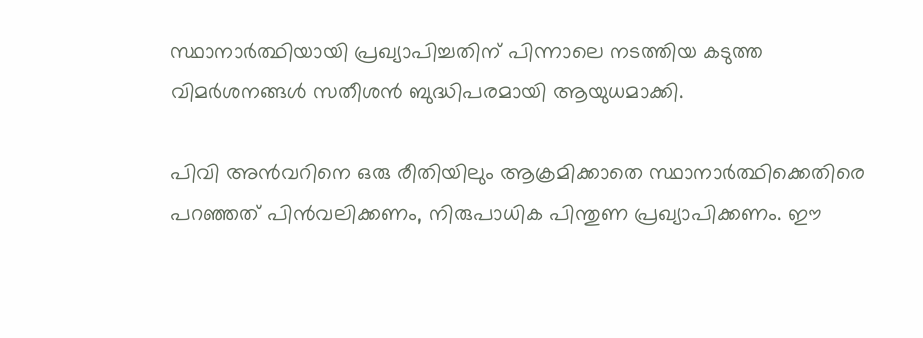സ്ഥാനാര്‍ത്ഥിയായി പ്രഖ്യാപിച്ചതിന് പിന്നാലെ നടത്തിയ കടുത്ത വിമര്‍ശനങ്ങള്‍ സതീശന്‍ ബുദ്ധിപരമായി ആയുധമാക്കി.

പിവി അന്‍വറിനെ ഒരു രീതിയിലും ആക്രമിക്കാതെ സ്ഥാനാര്‍ത്ഥിക്കെതിരെ പറഞ്ഞത് പിന്‍വലിക്കണം, നിരുപാധിക പിന്തുണ പ്രഖ്യാപിക്കണം. ഈ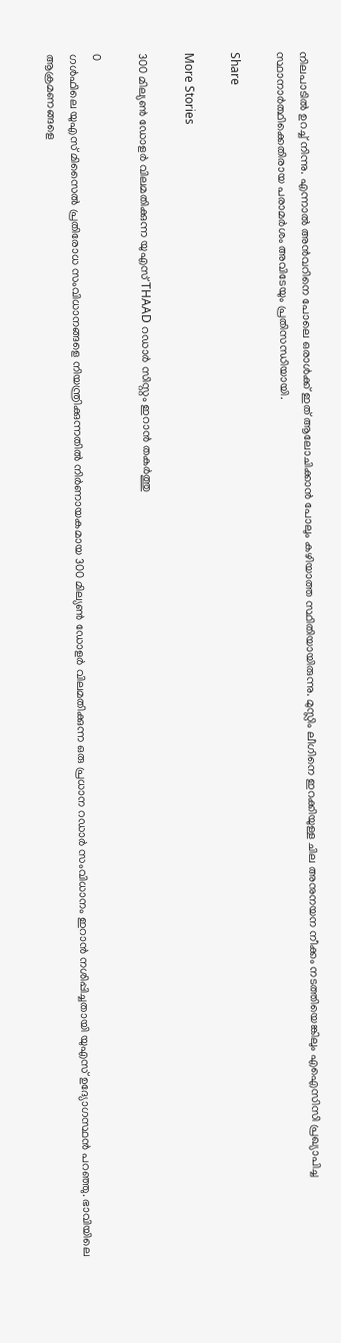നിലപാടില്‍ ഉറച്ച് നിന്നു. എന്നാല്‍ അന്‍വറിനെ പോലെ ഒരാള്‍ക്ക് ഇത് ആലോചിക്കാന്‍ പോലും കഴിയാത്ത സ്ഥിതിയായിരുന്നു. മുസ്ലിം ലീഗിനെ ഇറക്കിയുള്ള ചില അനുനയന നീക്കം നടത്തിയെങ്കിലും എഐസിസി പ്രഖ്യാപിച്ച സ്ഥാനാര്‍ത്ഥിക്കെതിരായ പരാമര്‍ശം അവിടേയും പ്രതിസന്ധിയായി.

Share

More Stories

300 മില്യൺ ഡോളർ വിലമതിക്കുന്ന യുഎസ് THAAD റഡാർ സിസ്റ്റം ഇറാൻ തകർത്തു

0
ഗൾഫിലെ യുഎസ് മിസൈൽ പ്രതിരോധ സംവിധാനങ്ങളെ നിയന്ത്രിക്കുന്നതിൽ നിർണായകമായ 300 മില്യൺ ഡോളർ വിലമതിക്കുന്ന ഒരു പ്രധാന റഡാർ സംവിധാനം ഇറാൻ നശിപ്പിച്ചതായി യുഎസ് ഉദ്യോഗസ്ഥൻ പറഞ്ഞു. ഭാവിയിലെ ആക്രമണങ്ങളെ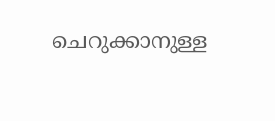ചെറുക്കാനുള്ള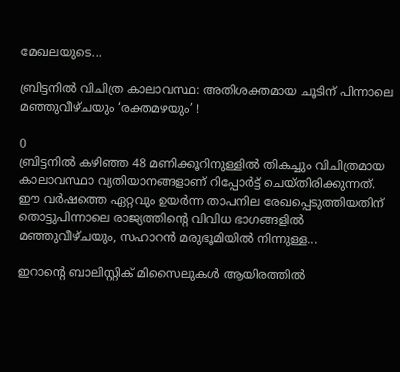മേഖലയുടെ...

ബ്രിട്ടനിൽ വിചിത്ര കാലാവസ്ഥ: അതിശക്തമായ ചൂടിന് പിന്നാലെ മഞ്ഞുവീഴ്ചയും ‘രക്തമഴയും’ !

0
ബ്രിട്ടനിൽ കഴിഞ്ഞ 48 മണിക്കൂറിനുള്ളിൽ തികച്ചും വിചിത്രമായ കാലാവസ്ഥാ വ്യതിയാനങ്ങളാണ് റിപ്പോർട്ട് ചെയ്തിരിക്കുന്നത്. ഈ വർഷത്തെ ഏറ്റവും ഉയർന്ന താപനില രേഖപ്പെടുത്തിയതിന് തൊട്ടുപിന്നാലെ രാജ്യത്തിന്റെ വിവിധ ഭാഗങ്ങളിൽ മഞ്ഞുവീഴ്ചയും, സഹാറൻ മരുഭൂമിയിൽ നിന്നുള്ള...

ഇറാൻ്റെ ബാലിസ്റ്റിക് മിസൈലുകൾ ആയിരത്തിൽ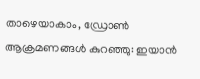താഴെയാകാം, ഡ്രോൺ ആക്രമണങ്ങൾ കുറഞ്ഞു: ഇയാൻ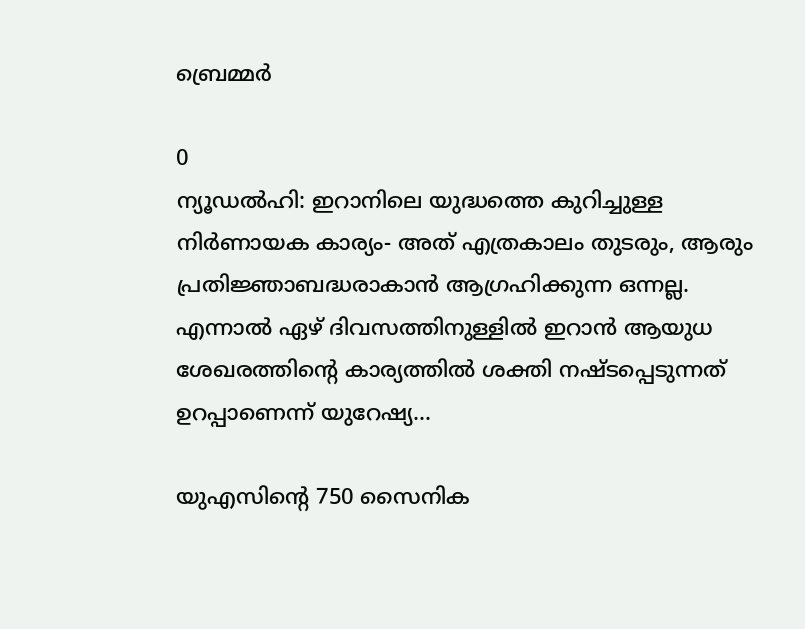ബ്രെമ്മർ

0
ന്യൂഡൽഹി: ഇറാനിലെ യുദ്ധത്തെ കുറിച്ചുള്ള നിർണായക കാര്യം- അത് എത്രകാലം തുടരും, ആരും പ്രതിജ്ഞാബദ്ധരാകാൻ ആഗ്രഹിക്കുന്ന ഒന്നല്ല. എന്നാൽ ഏഴ് ദിവസത്തിനുള്ളിൽ ഇറാൻ ആയുധ ശേഖരത്തിൻ്റെ കാര്യത്തിൽ ശക്തി നഷ്‌ടപ്പെടുന്നത് ഉറപ്പാണെന്ന് യുറേഷ്യ...

യുഎസിൻ്റെ 750 സൈനിക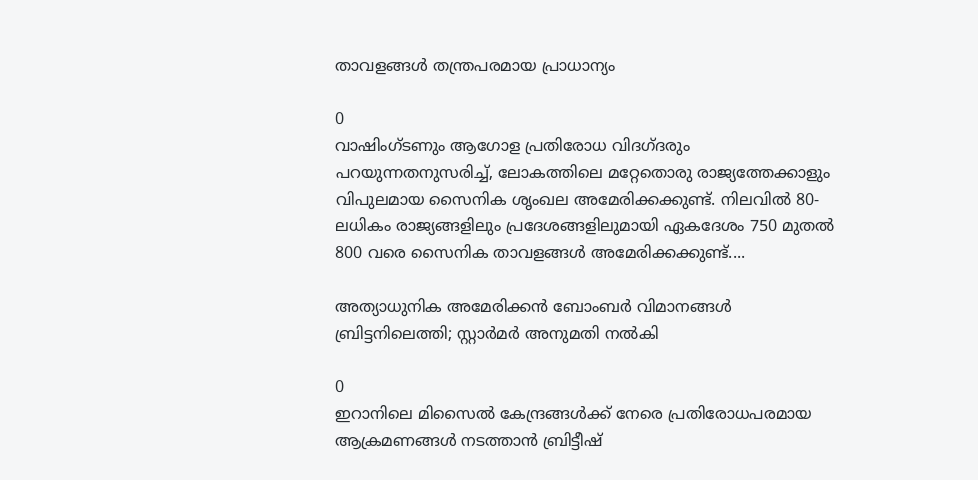താവളങ്ങൾ തന്ത്രപരമായ പ്രാധാന്യം

0
വാഷിംഗ്ടണും ആഗോള പ്രതിരോധ വിദഗ്‌ദരും പറയുന്നതനുസരിച്ച്, ലോകത്തിലെ മറ്റേതൊരു രാജ്യത്തേക്കാളും വിപുലമായ സൈനിക ശൃംഖല അമേരിക്കക്കുണ്ട്. നിലവിൽ 80-ലധികം രാജ്യങ്ങളിലും പ്രദേശങ്ങളിലുമായി ഏകദേശം 750 മുതൽ 800 വരെ സൈനിക താവളങ്ങൾ അമേരിക്കക്കുണ്ട്....

അത്യാധുനിക അമേരിക്കൻ ബോംബർ വിമാനങ്ങൾ ബ്രിട്ടനിലെത്തി; സ്റ്റാർമർ അനുമതി നൽകി

0
ഇറാനിലെ മിസൈൽ കേന്ദ്രങ്ങൾക്ക് നേരെ പ്രതിരോധപരമായ ആക്രമണങ്ങൾ നടത്താൻ ബ്രിട്ടീഷ്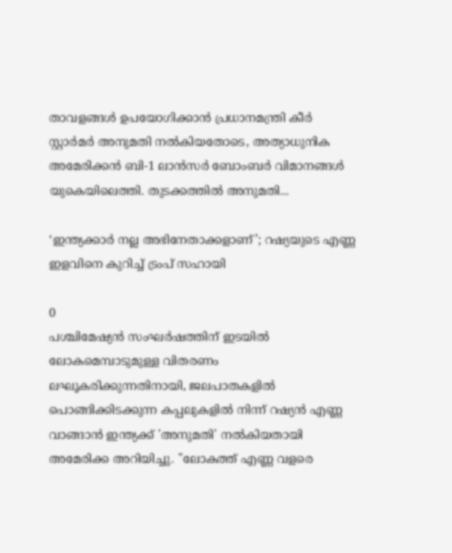താവളങ്ങൾ ഉപയോഗിക്കാൻ പ്രധാനമന്ത്രി കീർ സ്റ്റാർമർ അനുമതി നൽകിയതോടെ, അത്യാധുനിക അമേരിക്കൻ ബി-1 ലാൻസർ ബോംബർ വിമാനങ്ങൾ യുകെയിലെത്തി. തുടക്കത്തിൽ അനുമതി...

‘ഇന്ത്യക്കാർ നല്ല അഭിനേതാക്കളാണ്’; റഷ്യയുടെ എണ്ണ ഇളവിനെ കുറിച്ച് ട്രംപ് സഹായി

0
പശ്ചിമേഷ്യൻ സംഘർഷത്തിന് ഇടയിൽ ലോകമെമ്പാടുമുള്ള വിതരണം ലഘൂകരിക്കുന്നതിനായി, ജലപാതകളിൽ പൊങ്ങിക്കിടക്കുന്ന കപ്പലുകളിൽ നിന്ന് റഷ്യൻ എണ്ണ വാങ്ങാൻ ഇന്ത്യക്ക് 'അനുമതി' നൽകിയതായി അമേരിക്ക അറിയിച്ചു. "ലോകത്ത് എണ്ണ വളരെ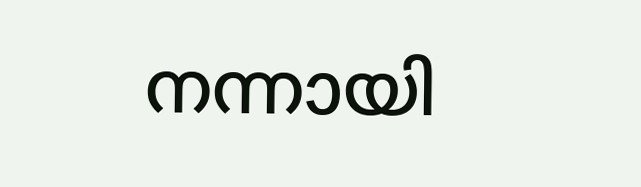നന്നായി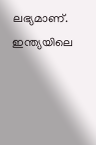ലഭ്യമാണ്. ഇന്ത്യയിലെ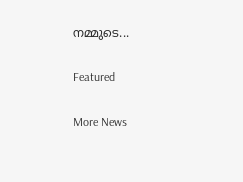നമ്മുടെ...

Featured

More News